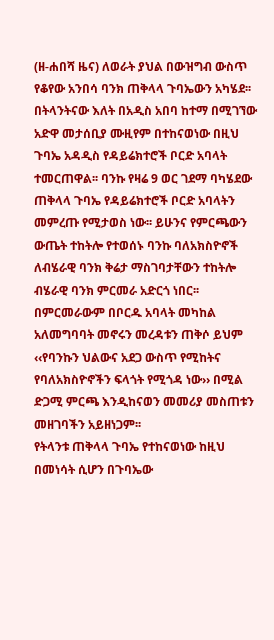(ዘ-ሐበሻ ዜና) ለወራት ያህል በውዝግብ ውስጥ የቆየው አንበሳ ባንክ ጠቅላላ ጉባኤውን አካሄደ፡፡ በትላንትናው እለት በአዲስ አበባ ከተማ በሚገኘው አድዋ መታሰቢያ ሙዚየም በተከናወነው በዚህ ጉባኤ አዳዲስ የዳይሬክተሮች ቦርድ አባላት ተመርጠዋል፡፡ ባንኩ የዛሬ 9 ወር ገደማ ባካሄደው ጠቅላላ ጉባኤ የዳይሬክተሮች ቦርድ አባላትን መምረጡ የሚታወስ ነው፡፡ ይሁንና የምርጫውን ውጤት ተከትሎ የተወሰኑ ባንኩ ባለአክስዮኖች ለብሄራዊ ባንክ ቅሬታ ማስገባታቸውን ተከትሎ ብሄራዊ ባንክ ምርመራ አድርጎ ነበር፡፡ በምርመራውም በቦርዱ አባላት መካከል አለመግባባት መኖሩን መረዳቱን ጠቅሶ ይህም ‹‹የባንኩን ህልውና አደጋ ውስጥ የሚከትና የባለአክስዮኖችን ፍላጎት የሚጎዳ ነው›› በሚል ድጋሚ ምርጫ እንዲከናወን መመሪያ መስጠቱን መዘገባችን አይዘነጋም፡፡
የትላንቱ ጠቅላላ ጉባኤ የተከናወነው ከዚህ በመነሳት ሲሆን በጉባኤው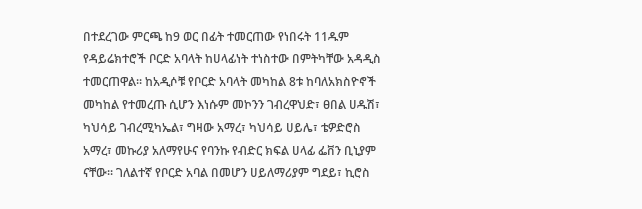በተደረገው ምርጫ ከ9 ወር በፊት ተመርጠው የነበሩት 11ዱም የዳይሬክተሮች ቦርድ አባላት ከሀላፊነት ተነስተው በምትካቸው አዳዲስ ተመርጠዋል፡፡ ከአዲሶቹ የቦርድ አባላት መካከል 8ቱ ከባለአክስዮኖች መካከል የተመረጡ ሲሆን እነሱም መኮንን ገብረዋህድ፣ ፀበል ሀዱሽ፣ ካህሳይ ገብረሚካኤል፣ ግዛው አማረ፣ ካህሳይ ሀይሌ፣ ቴዎድሮስ አማረ፣ መኩሪያ አለማየሁና የባንኩ የብድር ክፍል ሀላፊ ፌቨን ቢኒያም ናቸው፡፡ ገለልተኛ የቦርድ አባል በመሆን ሀይለማሪያም ግደይ፣ ኪሮስ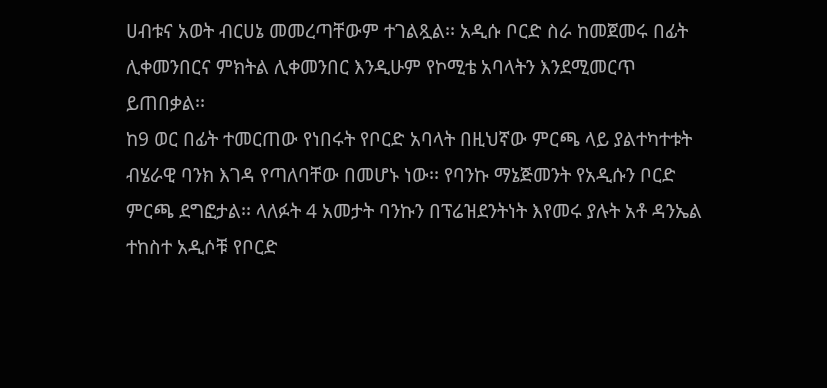ሀብቱና አወት ብርሀኔ መመረጣቸውም ተገልጿል፡፡ አዲሱ ቦርድ ስራ ከመጀመሩ በፊት ሊቀመንበርና ምክትል ሊቀመንበር እንዲሁም የኮሚቴ አባላትን እንደሚመርጥ ይጠበቃል፡፡
ከ9 ወር በፊት ተመርጠው የነበሩት የቦርድ አባላት በዚህኛው ምርጫ ላይ ያልተካተቱት ብሄራዊ ባንክ እገዳ የጣለባቸው በመሆኑ ነው፡፡ የባንኩ ማኔጅመንት የአዲሱን ቦርድ ምርጫ ደግፎታል፡፡ ላለፉት 4 አመታት ባንኩን በፕሬዝደንትነት እየመሩ ያሉት አቶ ዳንኤል ተከስተ አዲሶቹ የቦርድ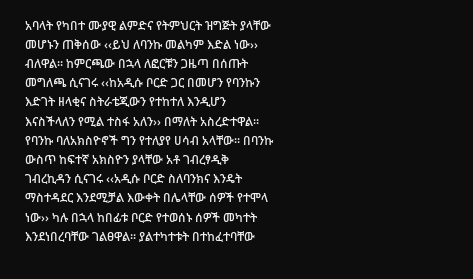አባላት የካበተ ሙያዊ ልምድና የትምህርት ዝግጅት ያላቸው መሆኑን ጠቅሰው ‹‹ይህ ለባንኩ መልካም እድል ነው›› ብለዋል፡፡ ከምርጫው በኋላ ለፎርቹን ጋዜጣ በሰጡት መግለጫ ሲናገሩ ‹‹ከአዲሱ ቦርድ ጋር በመሆን የባንኩን እድገት ዘላቂና ስትራቴጂውን የተከተለ እንዲሆን እናስችላለን የሚል ተስፋ አለን›› በማለት አስረድተዋል፡፡
የባንኩ ባለአክስዮኖች ግን የተለያየ ሀሳብ አላቸው፡፡ በባንኩ ውስጥ ከፍተኛ አክስዮን ያላቸው አቶ ገብረፃዲቅ ገብረኪዳን ሲናገሩ ‹‹አዲሱ ቦርድ ስለባንክና እንዴት ማስተዳደር እንደሚቻል እውቀት በሌላቸው ሰዎች የተሞላ ነው›› ካሉ በኋላ ከበፊቱ ቦርድ የተወሰኑ ሰዎች መካተት እንደነበረባቸው ገልፀዋል፡፡ ያልተካተቱት በተከፈተባቸው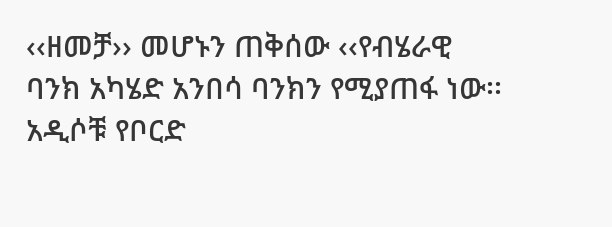‹‹ዘመቻ›› መሆኑን ጠቅሰው ‹‹የብሄራዊ ባንክ አካሄድ አንበሳ ባንክን የሚያጠፋ ነው፡፡ አዲሶቹ የቦርድ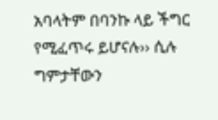አባላትም በባንኩ ላይ ችግር የሚፈጥሩ ይሆናሉ›› ሲሉ ግምታቸውን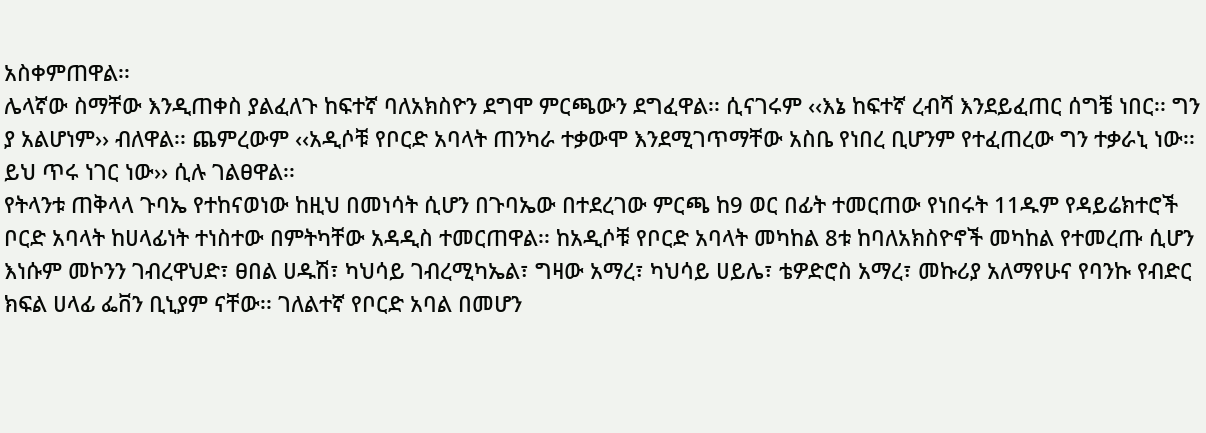አስቀምጠዋል፡፡
ሌላኛው ስማቸው እንዲጠቀስ ያልፈለጉ ከፍተኛ ባለአክስዮን ደግሞ ምርጫውን ደግፈዋል፡፡ ሲናገሩም ‹‹እኔ ከፍተኛ ረብሻ እንደይፈጠር ሰግቼ ነበር፡፡ ግን ያ አልሆነም›› ብለዋል፡፡ ጨምረውም ‹‹አዲሶቹ የቦርድ አባላት ጠንካራ ተቃውሞ እንደሚገጥማቸው አስቤ የነበረ ቢሆንም የተፈጠረው ግን ተቃራኒ ነው፡፡ ይህ ጥሩ ነገር ነው›› ሲሉ ገልፀዋል፡፡
የትላንቱ ጠቅላላ ጉባኤ የተከናወነው ከዚህ በመነሳት ሲሆን በጉባኤው በተደረገው ምርጫ ከ9 ወር በፊት ተመርጠው የነበሩት 11ዱም የዳይሬክተሮች ቦርድ አባላት ከሀላፊነት ተነስተው በምትካቸው አዳዲስ ተመርጠዋል፡፡ ከአዲሶቹ የቦርድ አባላት መካከል 8ቱ ከባለአክስዮኖች መካከል የተመረጡ ሲሆን እነሱም መኮንን ገብረዋህድ፣ ፀበል ሀዱሽ፣ ካህሳይ ገብረሚካኤል፣ ግዛው አማረ፣ ካህሳይ ሀይሌ፣ ቴዎድሮስ አማረ፣ መኩሪያ አለማየሁና የባንኩ የብድር ክፍል ሀላፊ ፌቨን ቢኒያም ናቸው፡፡ ገለልተኛ የቦርድ አባል በመሆን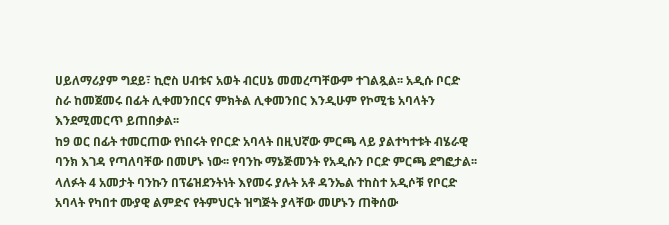ሀይለማሪያም ግደይ፣ ኪሮስ ሀብቱና አወት ብርሀኔ መመረጣቸውም ተገልጿል፡፡ አዲሱ ቦርድ ስራ ከመጀመሩ በፊት ሊቀመንበርና ምክትል ሊቀመንበር እንዲሁም የኮሚቴ አባላትን እንደሚመርጥ ይጠበቃል፡፡
ከ9 ወር በፊት ተመርጠው የነበሩት የቦርድ አባላት በዚህኛው ምርጫ ላይ ያልተካተቱት ብሄራዊ ባንክ እገዳ የጣለባቸው በመሆኑ ነው፡፡ የባንኩ ማኔጅመንት የአዲሱን ቦርድ ምርጫ ደግፎታል፡፡ ላለፉት 4 አመታት ባንኩን በፕሬዝደንትነት እየመሩ ያሉት አቶ ዳንኤል ተከስተ አዲሶቹ የቦርድ አባላት የካበተ ሙያዊ ልምድና የትምህርት ዝግጅት ያላቸው መሆኑን ጠቅሰው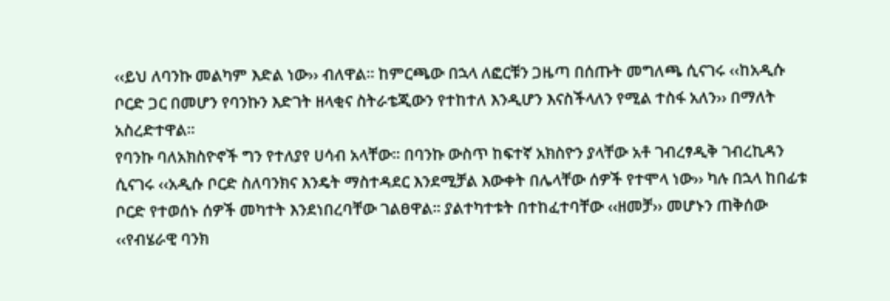‹‹ይህ ለባንኩ መልካም እድል ነው›› ብለዋል፡፡ ከምርጫው በኋላ ለፎርቹን ጋዜጣ በሰጡት መግለጫ ሲናገሩ ‹‹ከአዲሱ ቦርድ ጋር በመሆን የባንኩን እድገት ዘላቂና ስትራቴጂውን የተከተለ እንዲሆን እናስችላለን የሚል ተስፋ አለን›› በማለት አስረድተዋል፡፡
የባንኩ ባለአክስዮኖች ግን የተለያየ ሀሳብ አላቸው፡፡ በባንኩ ውስጥ ከፍተኛ አክስዮን ያላቸው አቶ ገብረፃዲቅ ገብረኪዳን ሲናገሩ ‹‹አዲሱ ቦርድ ስለባንክና እንዴት ማስተዳደር እንደሚቻል እውቀት በሌላቸው ሰዎች የተሞላ ነው›› ካሉ በኋላ ከበፊቱ ቦርድ የተወሰኑ ሰዎች መካተት እንደነበረባቸው ገልፀዋል፡፡ ያልተካተቱት በተከፈተባቸው ‹‹ዘመቻ›› መሆኑን ጠቅሰው ‹‹የብሄራዊ ባንክ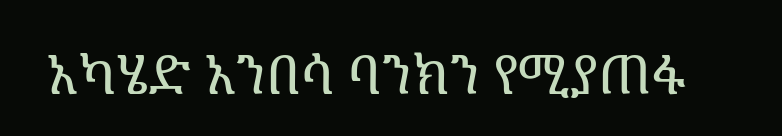አካሄድ አንበሳ ባንክን የሚያጠፋ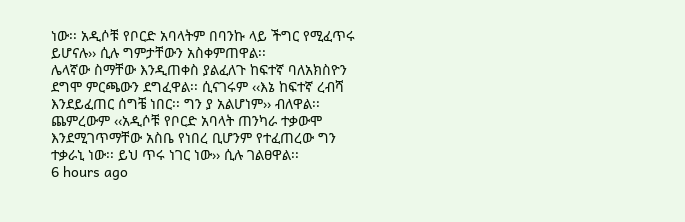ነው፡፡ አዲሶቹ የቦርድ አባላትም በባንኩ ላይ ችግር የሚፈጥሩ ይሆናሉ›› ሲሉ ግምታቸውን አስቀምጠዋል፡፡
ሌላኛው ስማቸው እንዲጠቀስ ያልፈለጉ ከፍተኛ ባለአክስዮን ደግሞ ምርጫውን ደግፈዋል፡፡ ሲናገሩም ‹‹እኔ ከፍተኛ ረብሻ እንደይፈጠር ሰግቼ ነበር፡፡ ግን ያ አልሆነም›› ብለዋል፡፡ ጨምረውም ‹‹አዲሶቹ የቦርድ አባላት ጠንካራ ተቃውሞ እንደሚገጥማቸው አስቤ የነበረ ቢሆንም የተፈጠረው ግን ተቃራኒ ነው፡፡ ይህ ጥሩ ነገር ነው›› ሲሉ ገልፀዋል፡፡
6 hours ago